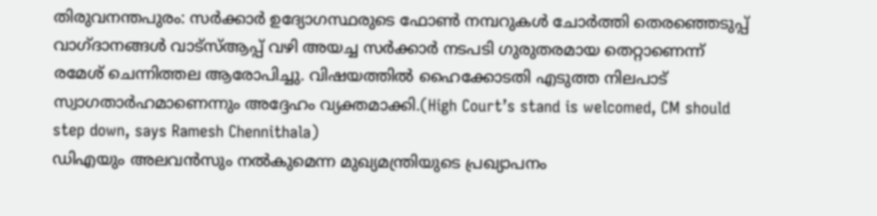തിരുവനന്തപുരം: സർക്കാർ ഉദ്യോഗസ്ഥരുടെ ഫോൺ നമ്പറുകൾ ചോർത്തി തെരഞ്ഞെടുപ്പ് വാഗ്ദാനങ്ങൾ വാട്സ്ആപ്പ് വഴി അയച്ച സർക്കാർ നടപടി ഗുരുതരമായ തെറ്റാണെന്ന് രമേശ് ചെന്നിത്തല ആരോപിച്ചു. വിഷയത്തിൽ ഹൈക്കോടതി എടുത്ത നിലപാട് സ്വാഗതാർഹമാണെന്നും അദ്ദേഹം വ്യക്തമാക്കി.(High Court’s stand is welcomed, CM should step down, says Ramesh Chennithala)
ഡിഎയും അലവൻസും നൽകുമെന്ന മുഖ്യമന്ത്രിയുടെ പ്രഖ്യാപനം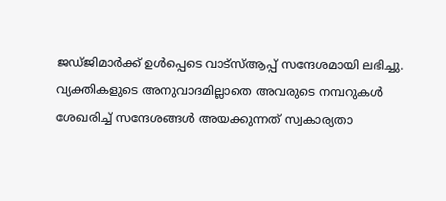ജഡ്ജിമാർക്ക് ഉൾപ്പെടെ വാട്സ്ആപ്പ് സന്ദേശമായി ലഭിച്ചു. വ്യക്തികളുടെ അനുവാദമില്ലാതെ അവരുടെ നമ്പറുകൾ ശേഖരിച്ച് സന്ദേശങ്ങൾ അയക്കുന്നത് സ്വകാര്യതാ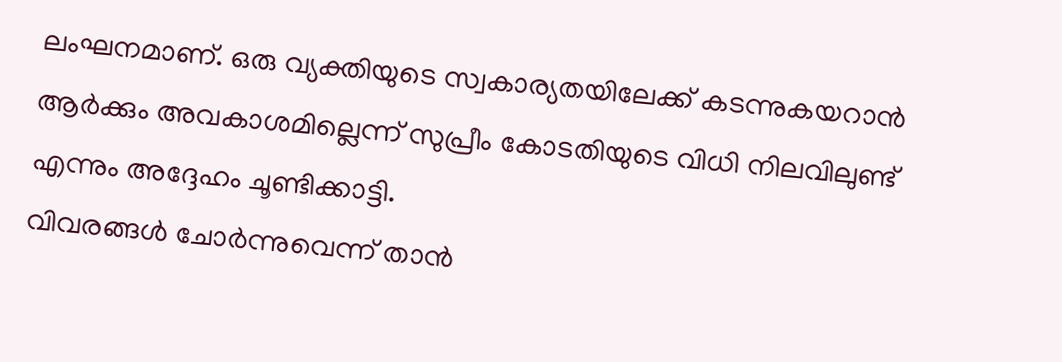ലംഘനമാണ്. ഒരു വ്യക്തിയുടെ സ്വകാര്യതയിലേക്ക് കടന്നുകയറാൻ ആർക്കും അവകാശമില്ലെന്ന് സുപ്രീം കോടതിയുടെ വിധി നിലവിലുണ്ട് എന്നും അദ്ദേഹം ചൂണ്ടിക്കാട്ടി.
വിവരങ്ങൾ ചോർന്നുവെന്ന് താൻ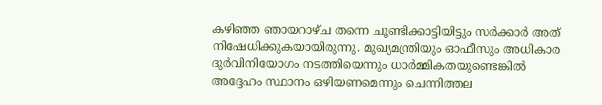കഴിഞ്ഞ ഞായറാഴ്ച തന്നെ ചൂണ്ടിക്കാട്ടിയിട്ടും സർക്കാർ അത് നിഷേധിക്കുകയായിരുന്നു. മുഖ്യമന്ത്രിയും ഓഫീസും അധികാര ദുർവിനിയോഗം നടത്തിയെന്നും ധാർമ്മികതയുണ്ടെങ്കിൽ അദ്ദേഹം സ്ഥാനം ഒഴിയണമെന്നും ചെന്നിത്തല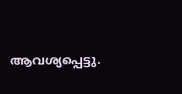ആവശ്യപ്പെട്ടു.